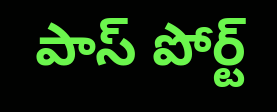పాస్ పోర్ట్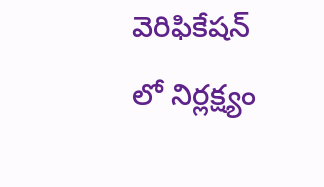వెరిఫికేషన్ లో నిర్లక్ష్యం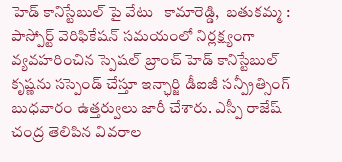హెడ్ కానిస్టేబుల్ పై వేటు   కామారెడ్డి,  బతుకమ్మ : పాస్పోర్ట్ వెరిఫికేషన్ సమయంలో నిర్లక్ష్యంగా వ్యవహరించిన స్పెషల్ బ్రాంచ్ హెడ్ కానిస్టేబుల్ కృష్ణను సస్పెండ్ చేస్తూ ఇన్ఛార్జి డీఐజీ సన్ప్రీత్సింగ్ బుధవారం ఉత్తర్వులు జారీ చేశారు. ఎస్పీ రాజేష్ చంద్ర తెలిపిన వివరాల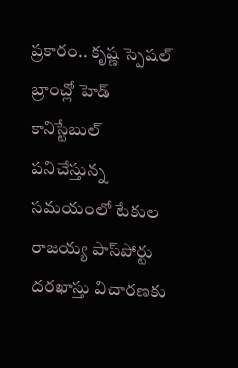ప్రకారం.. కృష్ణ స్పెషల్ బ్రాంచ్లో హెడ్ కానిస్టేబుల్ పనిచేస్తున్న సమయంలో టేకుల రాజయ్య పాస్‌పోర్టు దరఖాస్తు విచారణకు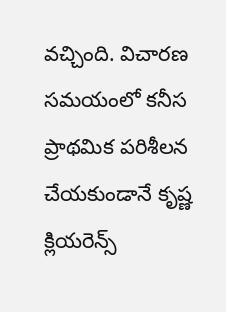వచ్చింది. విచారణ సమయంలో కనీస ప్రాథమిక పరిశీలన చేయకుండానే కృష్ణ క్లియరెన్స్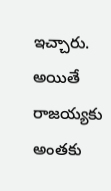ఇచ్చారు. అయితే రాజయ్యకు అంతకు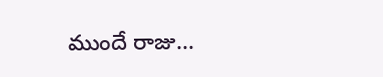ముందే రాజు...